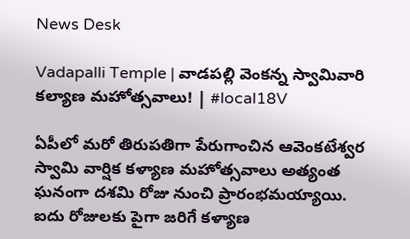News Desk

Vadapalli Temple | వాడపల్లి వెంకన్న స్వామివారి కల్యాణ మహోత్సవాలు! | #local18V

ఏపీలో మరో తిరుపతిగా పేరుగాంచిన ఆవెంకటేశ్వర స్వామి వార్షిక కళ్యాణ మహోత్సవాలు అత్యంత ఘనంగా దశమి రోజు నుంచి ప్రారంభమయ్యాయి. ఐదు రోజులకు పైగా జరిగే కళ్యాణ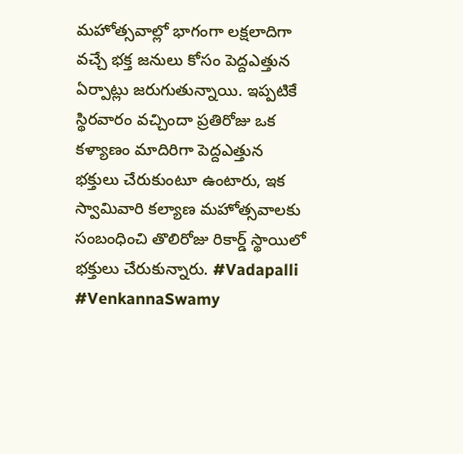మహోత్సవాల్లో భాగంగా లక్షలాదిగా వచ్చే భక్త జనులు కోసం పెద్దఎత్తున ఏర్పాట్లు జరుగుతున్నాయి. ఇప్పటికే స్థిరవారం వచ్చిందా ప్రతిరోజు ఒక కళ్యాణం మాదిరిగా పెద్దఎత్తున భక్తులు చేరుకుంటూ ఉంటారు, ఇక స్వామివారి కల్యాణ మహోత్సవాలకు సంబంధించి తొలిరోజు రికార్డ్ స్థాయిలో భక్తులు చేరుకున్నారు. #Vadapalli #VenkannaSwamy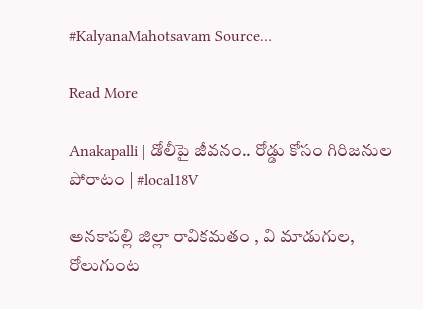#KalyanaMahotsavam Source…

Read More

Anakapalli | డోలీపై జీవనం.. రోడ్డు కోసం గిరిజనుల పోరాటం | #local18V

అనకాపల్లి జిల్లా రావికమతం , వి మాడుగుల, రోలుగుంట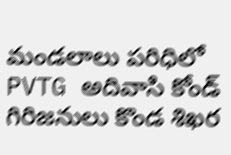మండలాలు పరిధిలో PVTG అదివాసి కోండ్ గిరిజనులు కొండ శిఖర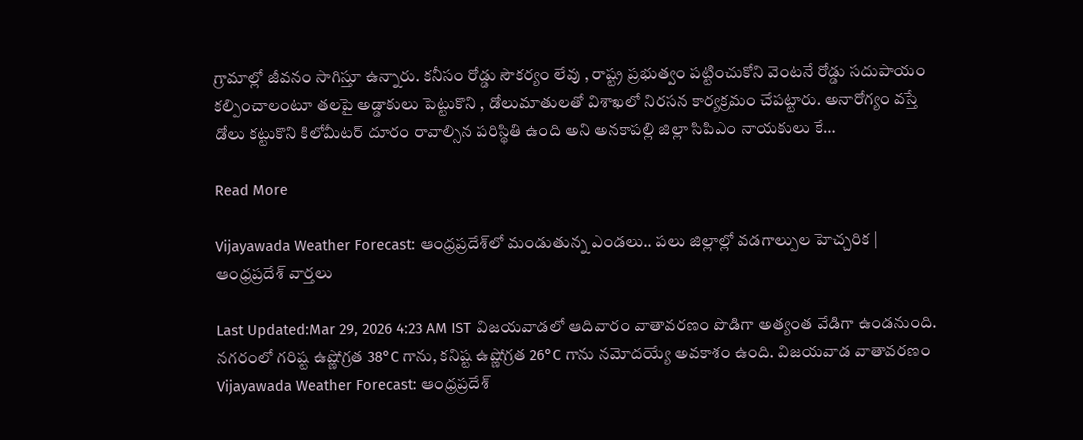గ్రామాల్లో జీవనం సాగిస్తూ ఉన్నారు. కనీసం రోడ్డు సౌకర్యం లేవు , రాష్ట్ర ప్రభుత్వం పట్టించుకోని వెంటనే రోడ్డు సదుపాయం కల్పించాలంటూ తలపై అడ్డాకులు పెట్టుకొని , డోలుమాతులతో విశాఖలో నిరసన కార్యక్రమం చేపట్టారు. అనారోగ్యం వస్తే డోలు కట్టుకొని కిలోమీటర్ దూరం రావాల్సిన పరిస్థితి ఉంది అని అనకాపల్లి జిల్లా సిపిఎం నాయకులు కే…

Read More

Vijayawada Weather Forecast: ఆంధ్రప్రదేశ్‌లో మండుతున్న ఎండలు.. పలు జిల్లాల్లో వడగాల్పుల హెచ్చరిక | ఆంధ్రప్రదేశ్ వార్తలు

Last Updated:Mar 29, 2026 4:23 AM IST విజయవాడలో ఆదివారం వాతావరణం పొడిగా అత్యంత వేడిగా ఉండనుంది. నగరంలో గరిష్ట ఉష్ణోగ్రత 38°C గాను, కనిష్ట ఉష్ణోగ్రత 26°C గాను నమోదయ్యే అవకాశం ఉంది. విజయవాడ వాతావరణం Vijayawada Weather Forecast: ఆంధ్రప్రదేశ్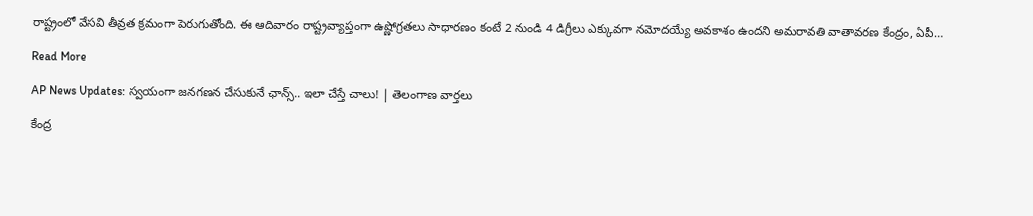రాష్ట్రంలో వేసవి తీవ్రత క్రమంగా పెరుగుతోంది. ఈ ఆదివారం రాష్ట్రవ్యాప్తంగా ఉష్ణోగ్రతలు సాధారణం కంటే 2 నుండి 4 డిగ్రీలు ఎక్కువగా నమోదయ్యే అవకాశం ఉందని అమరావతి వాతావరణ కేంద్రం, ఏపీ…

Read More

AP News Updates: స్వయంగా జనగణన చేసుకునే ఛాన్స్.. ఇలా చేస్తే చాలు! | తెలంగాణ వార్తలు

కేంద్ర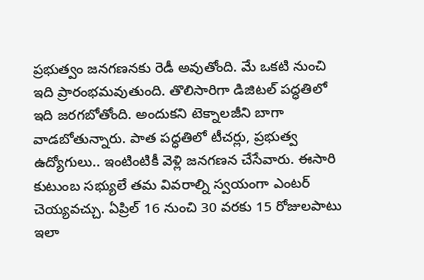ప్రభుత్వం జనగణనకు రెడీ అవుతోంది. మే ఒకటి నుంచి ఇది ప్రారంభమవుతుంది. తొలిసారిగా డిజిటల్ పద్ధతిలో ఇది జరగబోతోంది. అందుకని టెక్నాలజీని బాగా వాడబోతున్నారు. పాత పద్ధతిలో టీచర్లు, ప్రభుత్వ ఉద్యోగులు.. ఇంటింటికీ వెళ్లి జనగణన చేసేవారు. ఈసారి కుటుంబ సభ్యులే తమ వివరాల్ని స్వయంగా ఎంటర్ చెయ్యవచ్చు. ఏప్రిల్ 16 నుంచి 30 వరకు 15 రోజులపాటు ఇలా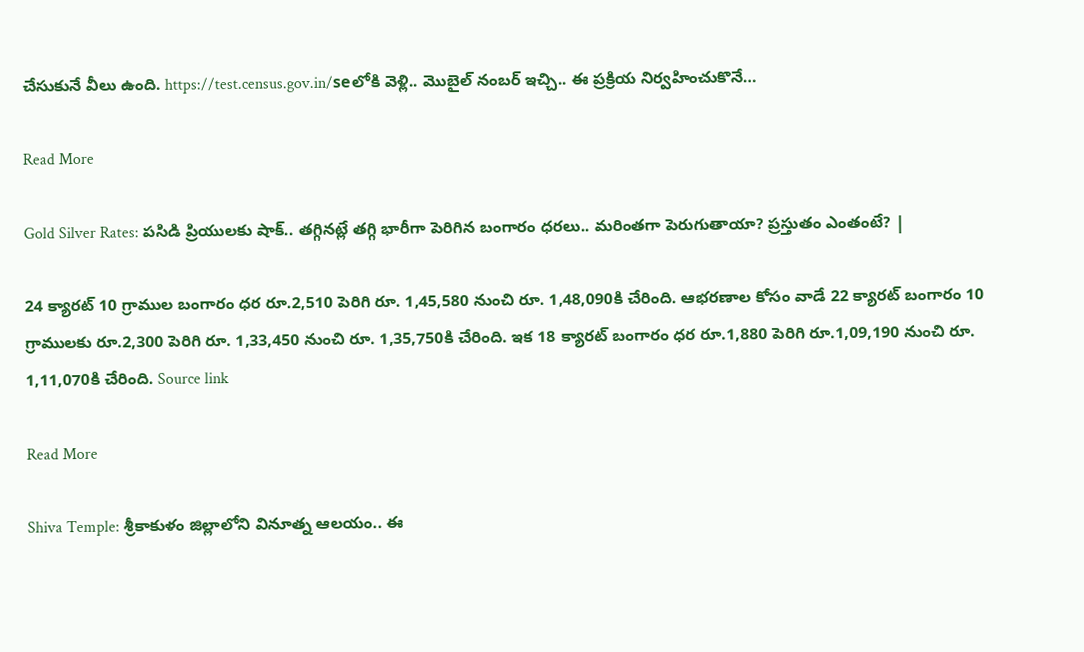చేసుకునే వీలు ఉంది. https://test.census.gov.in/seలోకి వెళ్లి.. మొబైల్ నంబర్ ఇచ్చి.. ఈ ప్రక్రియ నిర్వహించుకొనే…

Read More

Gold Silver Rates: పసిడి ప్రియులకు షాక్.. తగ్గినట్లే తగ్గి భారీగా పెరిగిన బంగారం ధరలు.. మరింతగా పెరుగుతాయా? ప్రస్తుతం ఎంతంటే? |

24 క్యారట్ 10 గ్రాముల బంగారం ధర రూ.2,510 పెరిగి రూ. 1,45,580 నుంచి రూ. 1,48,090కి చేరింది. ఆభరణాల కోసం వాడే 22 క్యారట్ బంగారం 10 గ్రాములకు రూ.2,300 పెరిగి రూ. 1,33,450 నుంచి రూ. 1,35,750కి చేరింది. ఇక 18 క్యారట్ బంగారం ధర రూ.1,880 పెరిగి రూ.1,09,190 నుంచి రూ. 1,11,070కి చేరింది. Source link

Read More

Shiva Temple: శ్రీకాకుళం జిల్లాలోని వినూత్న ఆలయం.. ఈ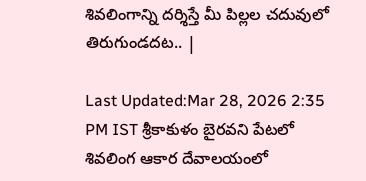శివలింగాన్ని దర్శిస్తే మీ పిల్లల చదువులో తిరుగుండదట.. |

Last Updated:Mar 28, 2026 2:35 PM IST శ్రీకాకుళం బైరవని పేటలో శివలింగ ఆకార దేవాలయంలో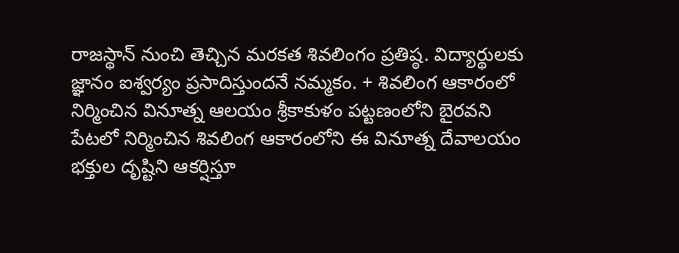రాజస్థాన్ నుంచి తెచ్చిన మరకత శివలింగం ప్రతిష్ఠ. విద్యార్థులకు జ్ఞానం ఐశ్వర్యం ప్రసాదిస్తుందనే నమ్మకం. + శివలింగ ఆకారంలో నిర్మించిన వినూత్న ఆలయం శ్రీకాకుళం పట్టణంలోని బైరవని పేటలో నిర్మించిన శివలింగ ఆకారంలోని ఈ వినూత్న దేవాలయం భక్తుల దృష్టిని ఆకర్షిస్తూ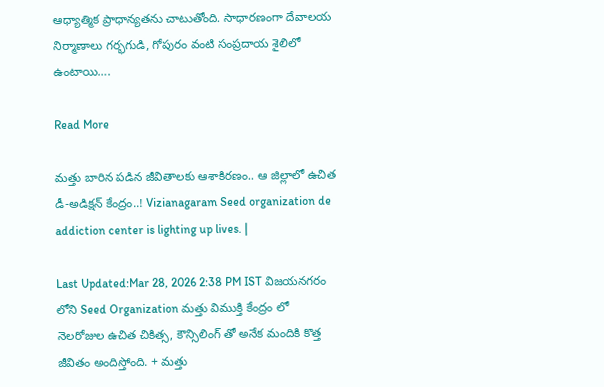ఆధ్యాత్మిక ప్రాధాన్యతను చాటుతోంది. సాధారణంగా దేవాలయ నిర్మాణాలు గర్భగుడి, గోపురం వంటి సంప్రదాయ శైలిలో ఉంటాయి….

Read More

మత్తు బారిన పడిన జీవితాలకు ఆశాకిరణం.. ఆ జిల్లాలో ఉచిత డీ-అడిక్షన్ కేంద్రం..! Vizianagaram Seed organization de addiction center is lighting up lives. |

Last Updated:Mar 28, 2026 2:38 PM IST విజయనగరం లోని Seed Organization మత్తు విముక్తి కేంద్రం లో నెలరోజుల ఉచిత చికిత్స, కౌన్సిలింగ్ తో అనేక మందికి కొత్త జీవితం అందిస్తోంది. + మత్తు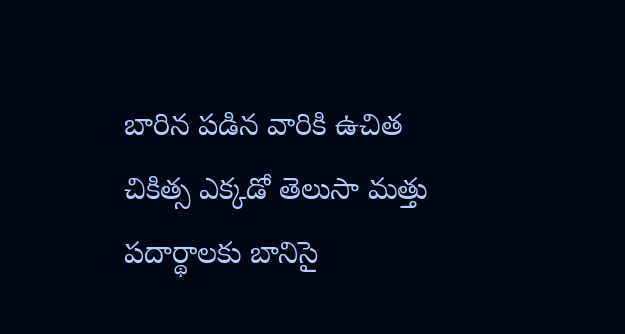బారిన పడిన వారికి ఉచిత చికిత్స ఎక్కడో తెలుసా మత్తు పదార్థాలకు బానిసై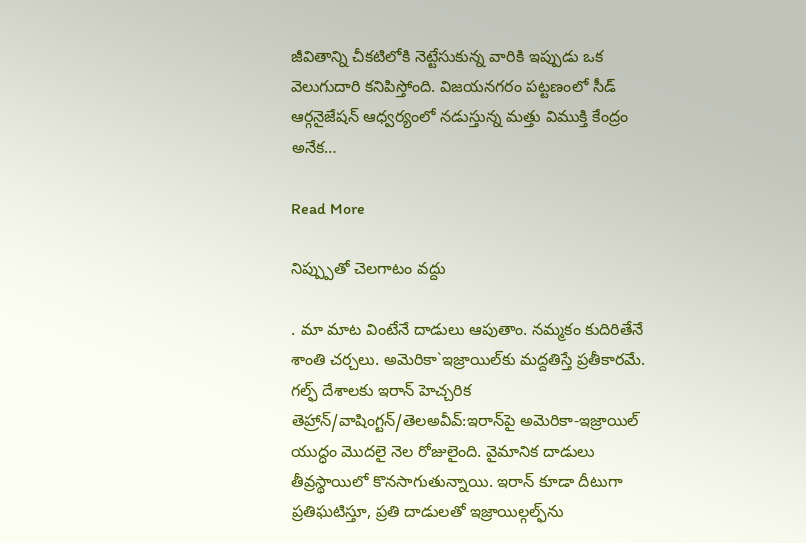జీవితాన్ని చీకటిలోకి నెట్టేసుకున్న వారికి ఇప్పుడు ఒక వెలుగుదారి కనిపిస్తోంది. విజయనగరం పట్టణంలో సీడ్ ఆర్గనైజేషన్ ఆధ్వర్యంలో నడుస్తున్న మత్తు విముక్తి కేంద్రం అనేక…

Read More

నిప్ప్పుతో చెలగాటం వద్దు

. మా మాట వింటేనే దాడులు ఆపుతాం. నమ్మకం కుదిరితేనే శాంతి చర్చలు. అమెరికా`ఇజ్రాయిల్‌కు మద్దతిస్తే ప్రతీకారమే. గల్ఫ్ దేశాలకు ఇరాన్ హెచ్చరిక తెహ్రాన్/వాషింగ్టన్/తెలఅవీవ్:ఇరాన్‌పై అమెరికా-ఇజ్రాయిల్ యుద్ధం మొదలై నెల రోజులైంది. వైమానిక దాడులు తీవ్రస్థాయిలో కొనసాగుతున్నాయి. ఇరాన్ కూడా దీటుగా ప్రతిఘటిస్తూ, ప్రతి దాడులతో ఇజ్రాయిల్గల్ఫ్‌ను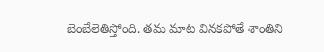బెంబేలెతిస్తోంది. తమ మాట వినకపోతే శాంతిని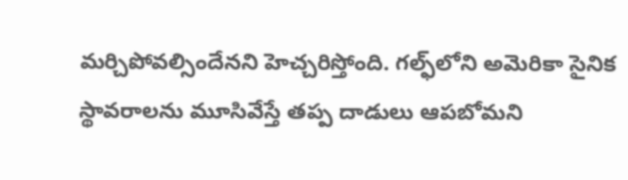మర్చిపోవల్సిందేనని హెచ్చరిస్తోంది. గల్ఫ్‌లోని అమెరికా సైనిక స్థావరాలను మూసివేస్తే తప్ప దాడులు ఆపబోమని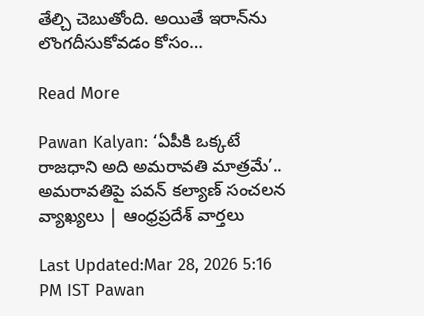తేల్చి చెబుతోంది. అయితే ఇరాన్‌ను లొంగదీసుకోవడం కోసం…

Read More

Pawan Kalyan: ‘ఏపీకి ఒక్కటే రాజధాని అది అమరావతి మాత్రమే’.. అమరావతిపై పవన్ కల్యాణ్ సంచలన వ్యాఖ్యలు | ఆంధ్రప్రదేశ్ వార్తలు

Last Updated:Mar 28, 2026 5:16 PM IST Pawan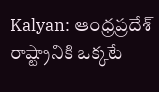Kalyan: ఆంధ్రప్రదేశ్ రాష్ట్రానికి ఒక్కటే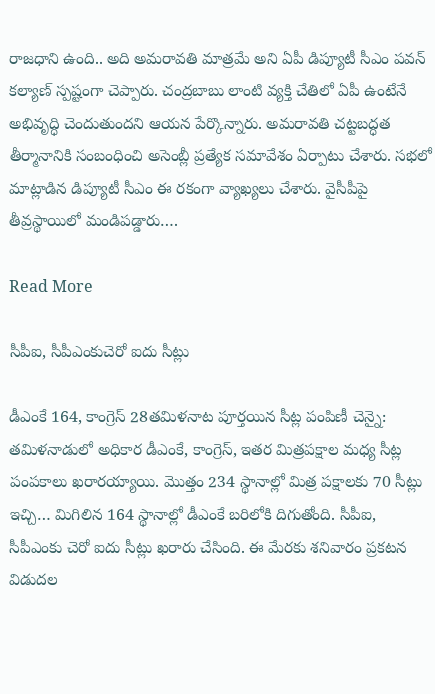రాజధాని ఉంది.. అది అమరావతి మాత్రమే అని ఏపీ డిప్యూటీ సీఎం పవన్ కల్యాణ్ స్పష్టంగా చెప్పారు. చంద్రబాబు లాంటి వ్యక్తి చేతిలో ఏపీ ఉంటేనే అభివృద్ధి చెందుతుందని ఆయన పేర్కొన్నారు. అమరావతి చట్టబద్ధత తీర్మానానికి సంబంధించి అసెంబ్లీ ప్రత్యేక సమావేశం ఏర్పాటు చేశారు. సభలో మాట్లాడిన డిప్యూటీ సీఎం ఈ రకంగా వ్యాఖ్యలు చేశారు. వైసీపీపై తీవ్రస్థాయిలో మండిపడ్డారు….

Read More

సీపీఐ, సీపీఎంకుచెరో ఐదు సీట్లు

డీఎంకే 164, కాంగ్రెస్ 28తమిళనాట పూర్తయిన సీట్ల పంపిణీ చెన్నై: తమిళనాడులో అధికార డీఎంకే, కాంగ్రెస్, ఇతర మిత్రపక్షాల మధ్య సీట్ల పంపకాలు ఖరారయ్యాయి. మొత్తం 234 స్థానాల్లో మిత్ర పక్షాలకు 70 సీట్లు ఇచ్చి… మిగిలిన 164 స్థానాల్లో డీఎంకే బరిలోకి దిగుతోంది. సీపీఐ, సీపీఎంకు చెరో ఐదు సీట్లు ఖరారు చేసింది. ఈ మేరకు శనివారం ప్రకటన విడుదల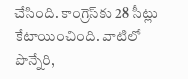చేసింది. కాంగ్రెస్‌కు 28 సీట్లు కేటాయించింది. వాటిలో పొన్నేరి,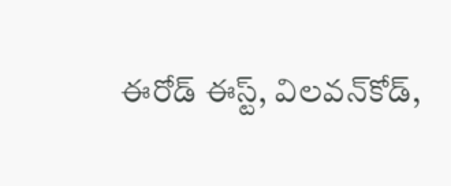ఈరోడ్ ఈస్ట్, విలవన్‌కోడ్,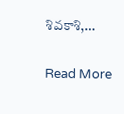శివకాశి,…

Read More